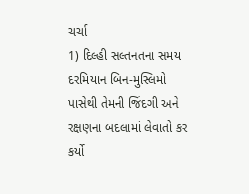ચર્ચા
1) દિલ્હી સલ્તનતના સમય દરમિયાન બિન-મુસ્લિમો પાસેથી તેમની જિંદગી અને રક્ષણના બદલામાં લેવાતો કર કર્યો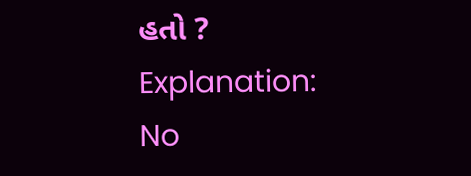હતો ?
Explanation:
No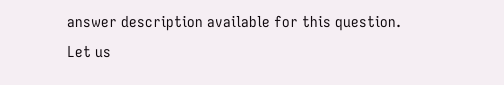answer description available for this question.
Let us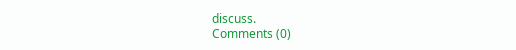discuss.
Comments (0)